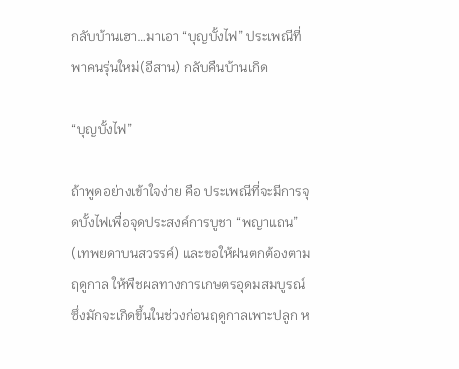กลับบ้านเฮา…มาเอา “บุญบั้งไฟ” ประเพณีที่พาคนรุ่นใหม่(อีสาน) กลับคืนบ้านเกิด

“บุญบั้งไฟ”

ถ้าพูดอย่างเข้าใจง่าย คือ ประเพณีที่จะมีการจุดบั้งไฟเพื่อจุดประสงค์การบูชา “พญาแถน” (เทพยดาบนสวรรค์) และขอให้ฝนตกต้องตามฤดูกาล ให้พืชผลทางการเกษตรอุดมสมบูรณ์ ซึ่งมักจะเกิดขึ้นในช่วงก่อนฤดูกาลเพาะปลูก ห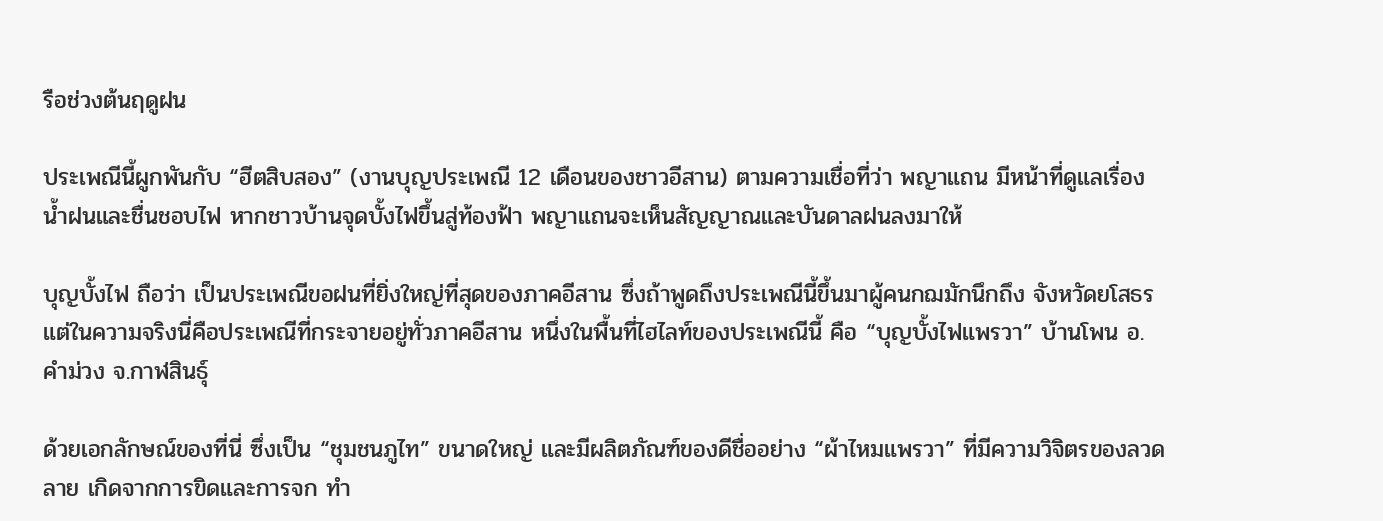รือช่วงต้นฤดูฝน

ประเพณีนี้ผูกพันกับ “ฮีตสิบสอง” (งานบุญประเพณี 12 เดือนของชาวอีสาน) ตามความเชื่อที่ว่า พญาแถน มีหน้าที่ดูแลเรื่องน้ำฝนและชื่นชอบไฟ หากชาวบ้านจุดบั้งไฟขึ้นสู่ท้องฟ้า พญาแถนจะเห็นสัญญาณและบันดาลฝนลงมาให้

บุญบั้งไฟ ถือว่า เป็นประเพณีขอฝนที่ยิ่งใหญ่ที่สุดของภาคอีสาน ซึ่งถ้าพูดถึงประเพณีนี้ขึ้นมาผู้คนกฌมักนึกถึง จังหวัดยโสธร แต่ในความจริงนี่คือประเพณีที่กระจายอยู่ทั่วภาคอีสาน หนึ่งในพื้นที่ไฮไลท์ของประเพณีนี้ คือ “บุญบั้งไฟแพรวา” บ้านโพน อ.คำม่วง จ.กาฬสินธุ์

ด้วยเอกลักษณ์ของที่นี่ ซึ่งเป็น “ชุมชนภูไท” ขนาดใหญ่ และมีผลิตภัณฑ์ของดีชื่ออย่าง “ผ้าไหมแพรวา” ที่มีความวิจิตรของลวดลาย เกิดจากการขิดและการจก ทำ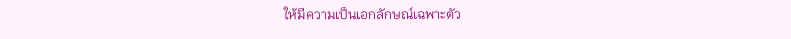ให้มีความเป็นเอกลักษณ์เฉพาะตัว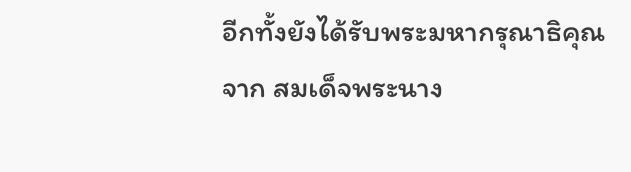อีกทั้งยังได้รับพระมหากรุณาธิคุณจาก สมเด็จพระนาง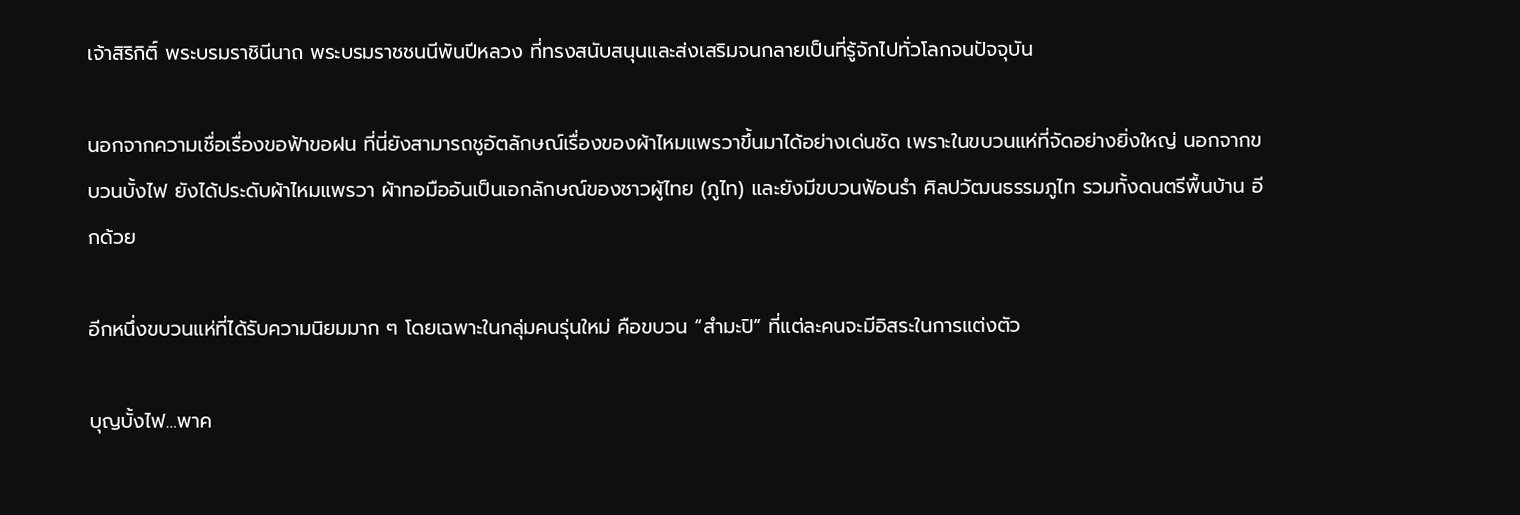เจ้าสิริกิติ์ พระบรมราชินีนาถ พระบรมราชชนนีพันปีหลวง ที่ทรงสนับสนุนและส่งเสริมจนกลายเป็นที่รู้จักไปทั่วโลกจนปัจจุบัน

นอกจากความเชื่อเรื่องขอฟ้าขอฝน ที่นี่ยังสามารถชูอัตลักษณ์เรื่องของผ้าไหมแพรวาขึ้นมาได้อย่างเด่นชัด เพราะในขบวนแห่ที่จัดอย่างยิ่งใหญ่ นอกจากขบวนบั้งไฟ ยังได้ประดับผ้าไหมแพรวา ผ้าทอมืออันเป็นเอกลักษณ์ของชาวผู้ไทย (ภูไท) และยังมีขบวนฟ้อนรำ ศิลปวัฒนธรรมภูไท รวมทั้งดนตรีพื้นบ้าน อีกด้วย

อีกหนึ่งขบวนแห่ที่ได้รับความนิยมมาก ๆ โดยเฉพาะในกลุ่มคนรุ่นใหม่ คือขบวน “สำมะปิ” ที่แต่ละคนจะมีอิสระในการแต่งตัว

บุญบั้งไฟ…พาค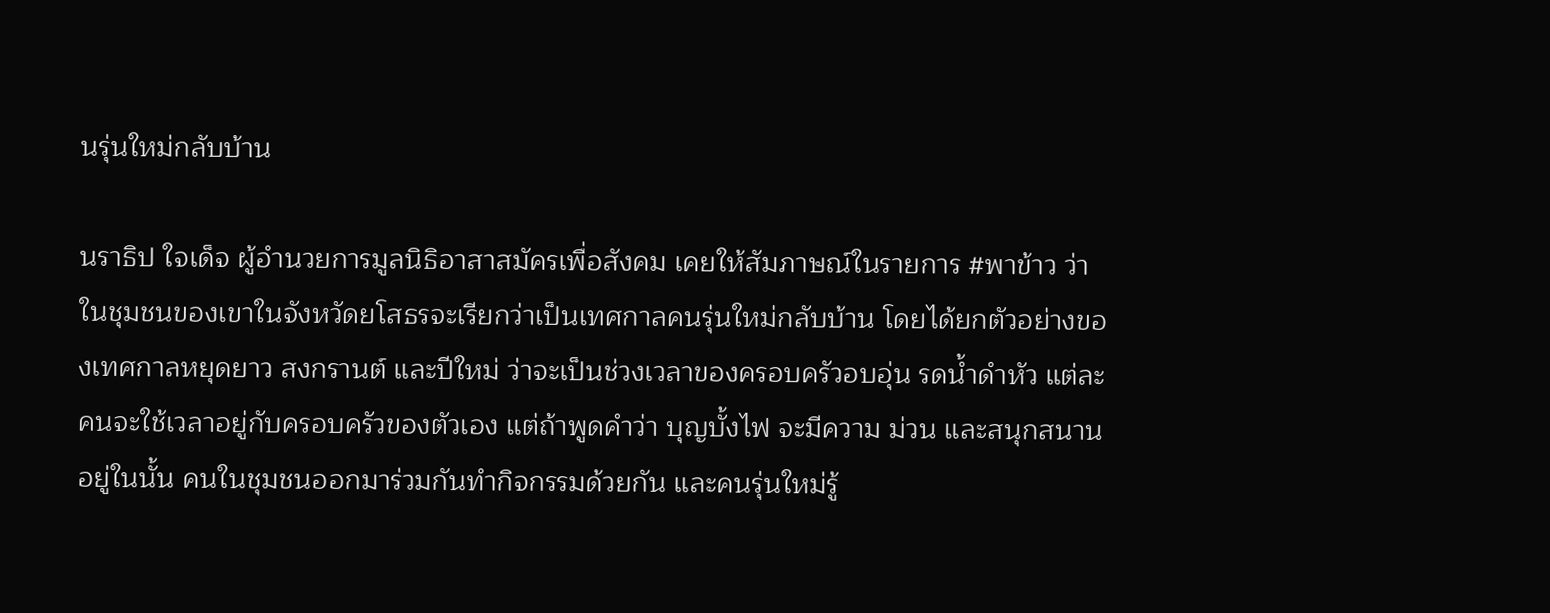นรุ่นใหม่กลับบ้าน

นราธิป ใจเด็จ ผู้อำนวยการมูลนิธิอาสาสมัครเพื่อสังคม เคยให้สัมภาษณ์ในรายการ #พาข้าว ว่า ในชุมชนของเขาในจังหวัดยโสธรจะเรียกว่าเป็นเทศกาลคนรุ่นใหม่กลับบ้าน โดยได้ยกตัวอย่างของเทศกาลหยุดยาว สงกรานต์ และปีใหม่ ว่าจะเป็นช่วงเวลาของครอบครัวอบอุ่น รดน้ำดำหัว แต่ละคนจะใช้เวลาอยู่กับครอบครัวของตัวเอง แต่ถ้าพูดคำว่า บุญบั้งไฟ จะมีความ ม่วน และสนุกสนานอยู่ในนั้น คนในชุมชนออกมาร่วมกันทำกิจกรรมด้วยกัน และคนรุ่นใหม่รู้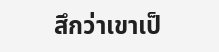สึกว่าเขาเป็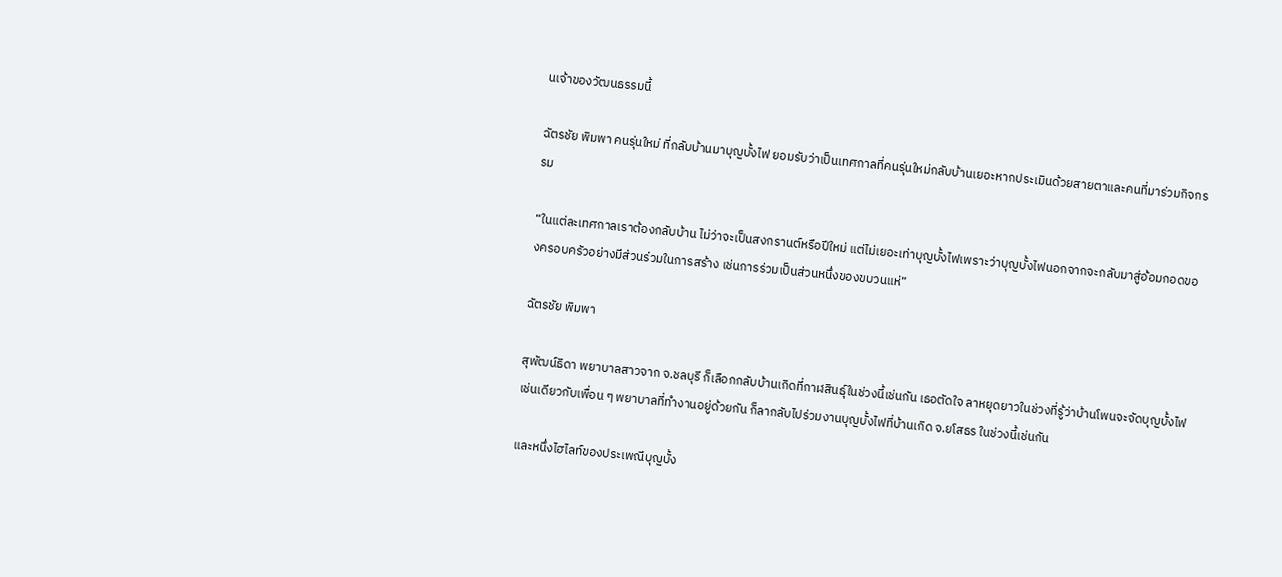นเจ้าของวัฒนธรรมนี้

ฉัตรชัย พิมพา คนรุ่นใหม่ ที่กลับบ้านมาบุญบั้งไฟ ยอมรับว่าเป็นเทศกาลที่คนรุ่นใหม่กลับบ้านเยอะหากประเมินด้วยสายตาและคนที่มาร่วมกิจกรรม

“ในแต่ละเทศกาลเราต้องกลับบ้าน ไม่ว่าจะเป็นสงกรานต์หรือปีใหม่ แต่ไม่เยอะเท่าบุญบั้งไฟเพราะว่าบุญบั้งไฟนอกจากจะกลับมาสู่อ้อมกอดของครอบครัวอย่างมีส่วนร่วมในการสร้าง เช่นการร่วมเป็นส่วนหนึ่งของขบวนแห่”

ฉัตรชัย พิมพา

สุพัฒน์ธิดา พยาบาลสาวจาก จ.ชลบุรี ก็เลือกกลับบ้านเกิดที่กาฬสินธุ์ในช่วงนี้เช่นกัน เธอตัดใจ ลาหยุดยาวในช่วงที่รู้ว่าบ้านโพนจะจัดบุญบั้งไฟ เช่นเดียวกับเพื่อน ๆ พยาบาลที่ทำงานอยู่ด้วยกัน ก็ลากลับไปร่วมงานบุญบั้งไฟที่บ้านเกิด จ.ยโสธร ในช่วงนี้เช่นกัน

และหนึ่งไฮไลท์ของประเพณีบุญบั้ง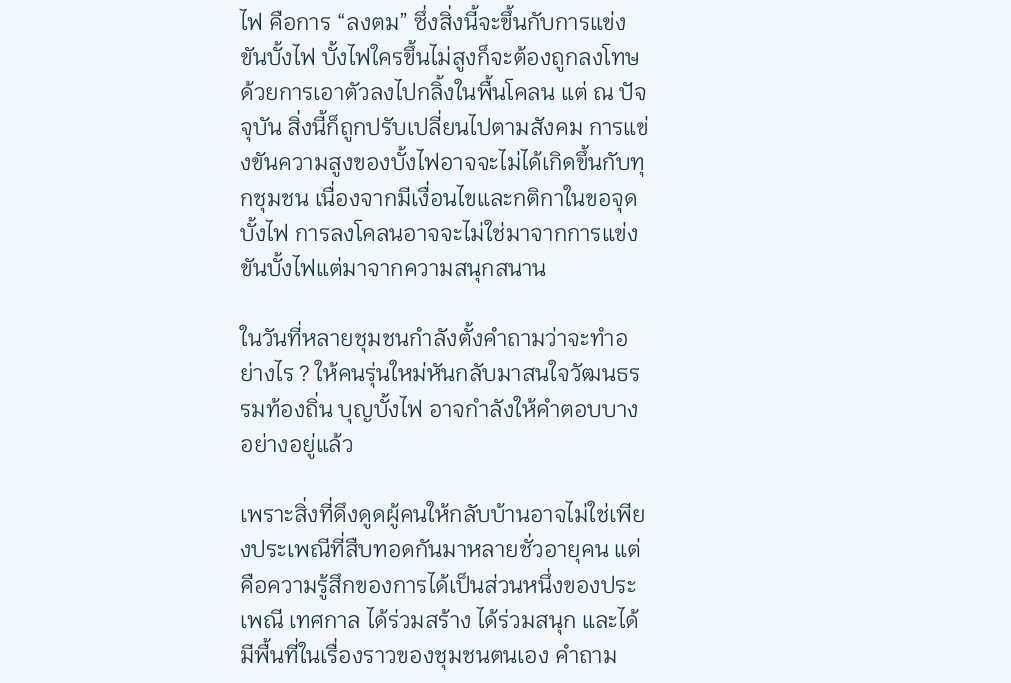ไฟ คือการ “ลงตม” ซึ่งสิ่งนี้จะขึ้นกับการแข่งขันบั้งไฟ บั้งไฟใครขึ้นไม่สูงก็จะต้องถูกลงโทษ ด้วยการเอาตัวลงไปกลิ้งในพื้นโคลน แต่ ณ ปัจจุบัน สิ่งนี้ก็ถูกปรับเปลี่ยนไปตามสังคม การแข่งขันความสูงของบั้งไฟอาจจะไม่ได้เกิดขึ้นกับทุกชุมชน เนื่องจากมีเงื่อนไขและกติกาในขอจุดบั้งไฟ การลงโคลนอาจจะไม่ใช่มาจากการแข่งขันบั้งไฟแต่มาจากความสนุกสนาน

ในวันที่หลายชุมชนกำลังตั้งคำถามว่าจะทำอย่างไร ? ให้คนรุ่นใหม่หันกลับมาสนใจวัฒนธรรมท้องถิ่น บุญบั้งไฟ อาจกำลังให้คำตอบบางอย่างอยู่แล้ว

เพราะสิ่งที่ดึงดูดผู้คนให้กลับบ้านอาจไม่ใช่เพียงประเพณีที่สืบทอดกันมาหลายชั่วอายุคน แต่คือความรู้สึกของการได้เป็นส่วนหนึ่งของประเพณี เทศกาล ได้ร่วมสร้าง ได้ร่วมสนุก และได้มีพื้นที่ในเรื่องราวของชุมชนตนเอง คำถาม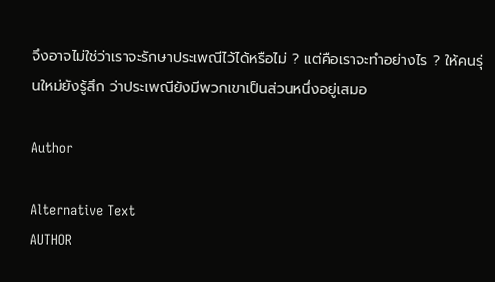จึงอาจไม่ใช่ว่าเราจะรักษาประเพณีไว้ได้หรือไม่ ? แต่คือเราจะทำอย่างไร ? ให้คนรุ่นใหม่ยังรู้สึก ว่าประเพณียังมีพวกเขาเป็นส่วนหนึ่งอยู่เสมอ

Author

Alternative Text
AUTHOR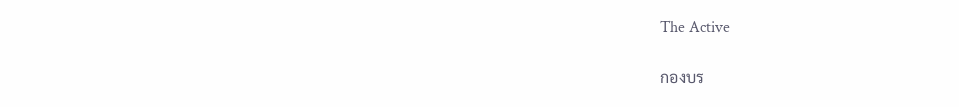The Active

กองบร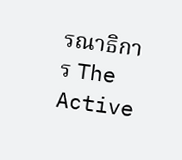รณาธิการ The Active